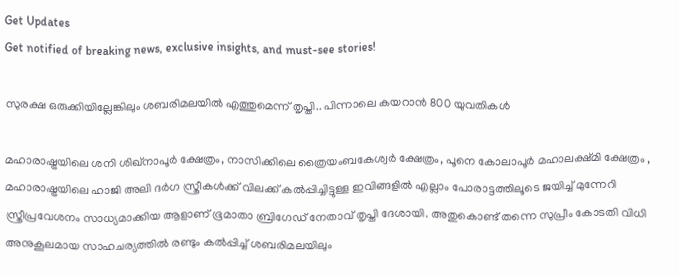Get Updates
Get notified of breaking news, exclusive insights, and must-see stories!

സുരക്ഷ ഒരുക്കിയില്ലേങ്കിലും ശബരിമലയില്‍ എത്തുമെന്ന് തൃപ്തി.. പിന്നാലെ കയറാന്‍ 800 യുവതികള്‍

മഹാരാഷ്ട്രയിലെ ശനി ശിഖ്നാപൂര്‍ ക്ഷേത്രം, നാസിക്കിലെ ത്രൈയംബകേശ്വര്‍ ക്ഷേത്രം, പൂനെ കോലാപൂര്‍ മഹാലക്ഷ്മി ക്ഷേത്രം , മഹാരാഷ്ട്രയിലെ ഹാജി അലി ദര്‍ഗ സ്ത്രീകള്‍ക്ക് വിലക്ക് കല്‍പ്പിച്ചിട്ടുള്ള ഇവിങ്ങളില്‍ എല്ലാം പോരാട്ടത്തിലൂടെ ജയിച്ച് മുന്നേറി സ്ത്രീപ്രവേശനം സാധ്യമാക്കിയ ആളാണ് ഭൂമാതാ ബ്രിഗേഡ് നേതാവ് തൃപ്തി ദേശായി. അതുകൊണ്ട് തന്നെ സുപ്രീം കോടതി വിധി അനുകൂലമായ സാഹചര്യത്തില്‍ രണ്ടും കല്‍പ്പിച്ച് ശബരിമലയിലും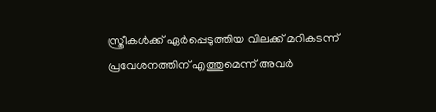സ്ത്രീകള്‍ക്ക് ഏര്‍പ്പെടുത്തിയ വിലക്ക് മറികടന്ന് പ്രവേശനത്തിന് എത്തുമെന്ന് അവര്‍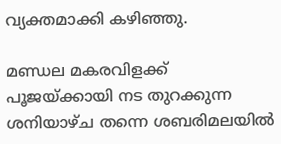വ്യക്തമാക്കി കഴിഞ്ഞു.

മണ്ഡല മകരവിളക്ക് പൂജയ്ക്കായി നട തുറക്കുന്ന ശനിയാഴ്ച തന്നെ ശബരിമലയില്‍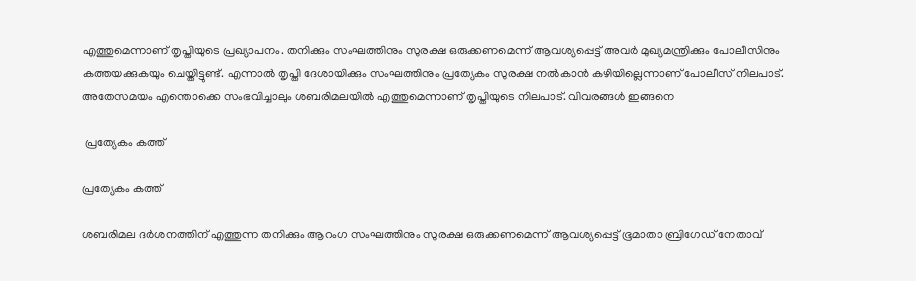എത്തുമെന്നാണ് തൃപ്തിയുടെ പ്രഖ്യാപനം. തനിക്കും സംഘത്തിനും സുരക്ഷ ഒരുക്കണമെന്ന് ആവശ്യപ്പെട്ട് അവര്‍ മുഖ്യമന്ത്രിക്കും പോലീസിനും കത്തയക്കുകയും ചെയ്തിട്ടുണ്ട്. എന്നാല്‍ തൃപ്തി ദേശായിക്കും സംഘത്തിനും പ്രത്യേകം സുരക്ഷ നല്‍കാന്‍ കഴിയില്ലെന്നാണ് പോലീസ് നിലപാട്. അതേസമയം എന്തൊക്കെ സംഭവിച്ചാലും ശബരിമലയില്‍ എത്തുമെന്നാണ് തൃപ്തിയുടെ നിലപാട്. വിവരങ്ങള്‍ ഇങ്ങനെ

 പ്രത്യേകം കത്ത്

പ്രത്യേകം കത്ത്

ശബരിമല ദര്‍ശനത്തിന് എത്തുന്ന തനിക്കും ആറംഗ സംഘത്തിനും സുരക്ഷ ഒരുക്കണമെന്ന് ആവശ്യപ്പെട്ട് ഭൂമാതാ ബ്രിഗേഡ് നേതാവ്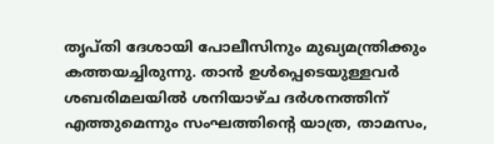തൃപ്തി ദേശായി പോലീസിനും മുഖ്യമന്ത്രിക്കും കത്തയച്ചിരുന്നു. താന്‍ ഉള്‍പ്പെടെയുള്ളവര്‍ ശബരിമലയില്‍ ശനിയാഴ്ച ദര്‍ശനത്തിന് എത്തുമെന്നും സംഘത്തിന്‍റെ യാത്ര, താമസം,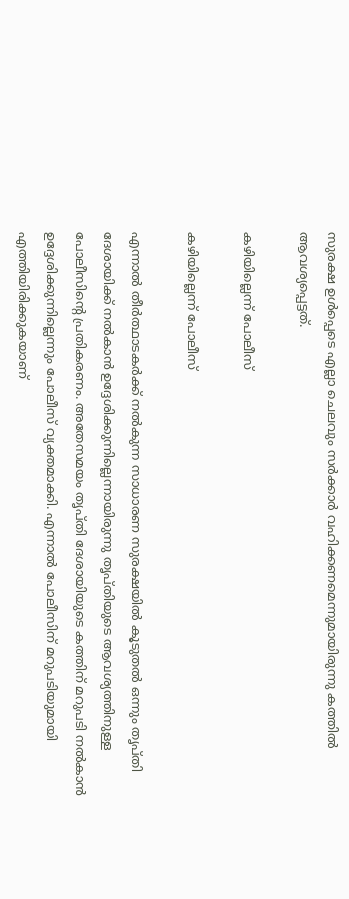സുരക്ഷ ഉള്‍പ്പെടെ എല്ലാ ചെലവും സര്‍ക്കാര്‍ വഹിക്കണമെന്നുമായിരുന്നു കത്തില്‍ ആവശ്യപ്പെട്ടത്.

കഴിയില്ലെന്ന് പോലീസ്

കഴിയില്ലെന്ന് പോലീസ്

എന്നാല്‍ തീര്‍ത്ഥാടകര്‍ക്ക് നല്‍കുന്ന സാധാരണ സുരക്ഷയില്‍ കൂടുതല്‍ ഒന്നും തൃപ്തി ദേശായിക്ക് നല്‍കാന്‍ ഉദ്ദേശിക്കുന്നില്ലെന്നായിരുന്നു തൃപ്തിയുടെ ആവശ്യത്തിനുള്ള പോലീസിന്‍റെ പ്രതികരണം. അതേസമയം തൃപ്തി ദേശായിയുടെ കത്തിന് മറുപടി നല്‍കാന്‍ ഉദ്ദേശിക്കുന്നില്ലെന്നും പോലീസ് വ്യക്തമാക്കി. എന്നാല്‍ പോലീസിന് മറുപടിയുമായി എത്തിയിരിക്കുകയാണ്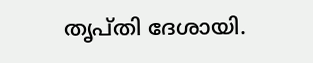തൃപ്തി ദേശായി.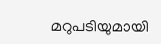മറുപടിയുമായി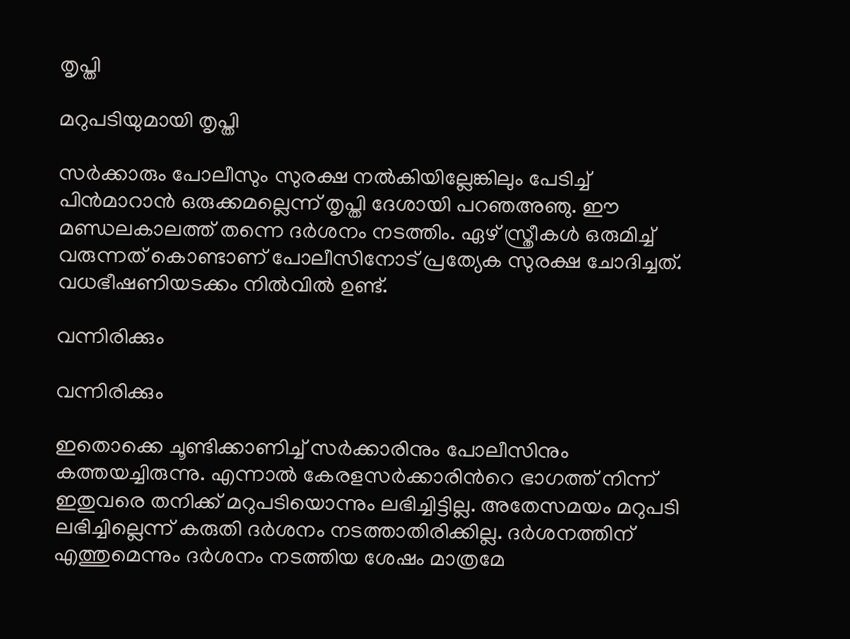തൃപ്തി

മറുപടിയുമായി തൃപ്തി

സര്‍ക്കാരും പോലീസും സുരക്ഷ നല്‍കിയില്ലേങ്കിലും പേടിച്ച് പിന്‍മാറാന്‍ ഒരുക്കമല്ലെന്ന് തൃപ്തി ദേശായി പറഞഅഞു. ഈ മണ്ഡലകാലത്ത് തന്നെ ദര്‍ശനം നടത്തിം. ഏഴ് സ്ത്രീകള്‍ ഒരുമിച്ച് വരുന്നത് കൊണ്ടാണ് പോലീസിനോട് പ്രത്യേക സുരക്ഷ ചോദിച്ചത്. വധഭീഷണിയടക്കം നില്‍വില്‍ ഉണ്ട്.

വന്നിരിക്കും

വന്നിരിക്കും

ഇതൊക്കെ ചൂണ്ടിക്കാണിച്ച് സര്‍ക്കാരിനും പോലീസിനും കത്തയച്ചിരുന്നു. എന്നാല്‍ കേരളസര്‍ക്കാരിന്‍റെ ഭാഗത്ത് നിന്ന് ഇതുവരെ തനിക്ക് മറുപടിയൊന്നും ലഭിച്ചിട്ടില്ല. അതേസമയം മറുപടി ലഭിച്ചില്ലെന്ന് കരുതി ദര്‍ശനം നടത്താതിരിക്കില്ല. ദര്‍ശനത്തിന് എത്തുമെന്നും ദര്‍ശനം നടത്തിയ ശേഷം മാത്രമേ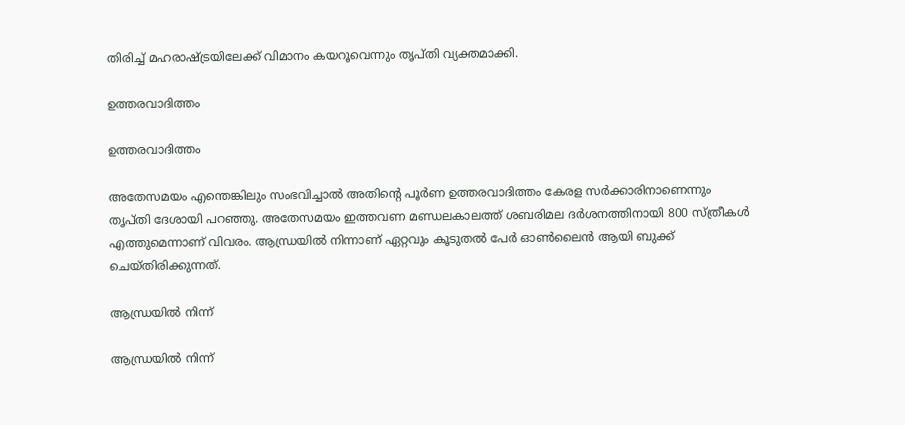തിരിച്ച് മഹരാഷ്ട്രയിലേക്ക് വിമാനം കയറൂവെന്നും തൃപ്തി വ്യക്തമാക്കി.

ഉത്തരവാദിത്തം

ഉത്തരവാദിത്തം

അതേസമയം എന്തെങ്കിലും സംഭവിച്ചാല്‍ അതിന്‍റെ പൂര്‍ണ ഉത്തരവാദിത്തം കേരള സര്‍ക്കാരിനാണെന്നും തൃപ്തി ദേശായി പറഞ്ഞു. അതേസമയം ഇത്തവണ മണ്ഡലകാലത്ത് ശബരിമല ദര്‍ശനത്തിനായി 800 സ്ത്രീകള്‍ എത്തുമെന്നാണ് വിവരം. ആന്ധ്രയില്‍ നിന്നാണ് ഏറ്റവും കൂടുതല്‍ പേര്‍ ഓണ്‍ലൈന്‍ ആയി ബുക്ക് ചെയ്തിരിക്കുന്നത്.

ആന്ധ്രയില്‍ നിന്ന്

ആന്ധ്രയില്‍ നിന്ന്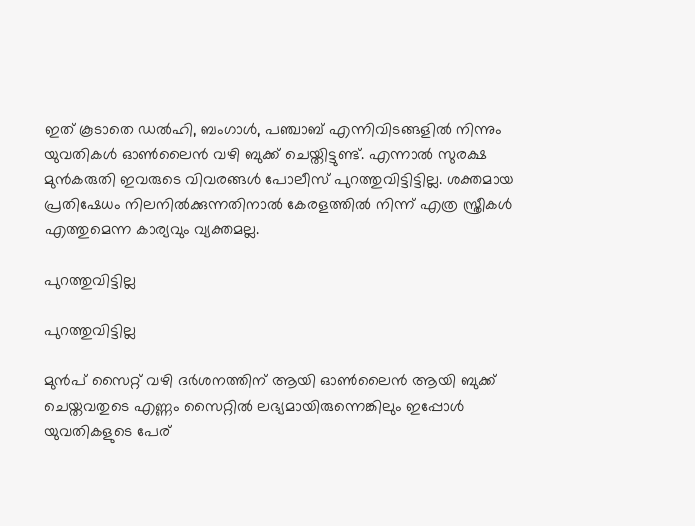ഇത് കൂടാതെ ഡല്‍ഹി, ബംഗാള്‍, പഞ്ചാബ് എന്നിവിടങ്ങളില്‍ നിന്നും യുവതികള്‍ ഓണ്‍ലൈന്‍ വഴി ബുക്ക് ചെയ്തിട്ടുണ്ട്. എന്നാല്‍ സുരക്ഷ മുന്‍കരുതി ഇവരുടെ വിവരങ്ങള്‍ പോലീസ് പുറത്തുവിട്ടിട്ടില്ല. ശക്തമായ പ്രതിഷേധം നിലനില്‍ക്കുന്നതിനാല്‍ കേരളത്തില്‍ നിന്ന് എത്ര സ്ത്രീകള്‍ എത്തുമെന്ന കാര്യവും വ്യക്തമല്ല.

പുറത്തുവിട്ടില്ല

പുറത്തുവിട്ടില്ല

മുന്‍പ് സൈറ്റ് വഴി ദര്‍ശനത്തിന് ആയി ഓണ്‍ലൈന്‍ ആയി ബുക്ക് ചെയ്തവതുടെ എണ്ണം സൈറ്റില്‍ ലഭ്യമായിരുന്നെങ്കിലും ഇപ്പോള്‍ യുവതികളുടെ പേര്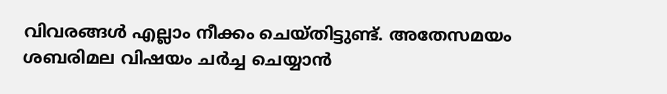വിവരങ്ങള്‍ എല്ലാം നീക്കം ചെയ്തിട്ടുണ്ട്. അതേസമയം ശബരിമല വിഷയം ചര്‍ച്ച ചെയ്യാന്‍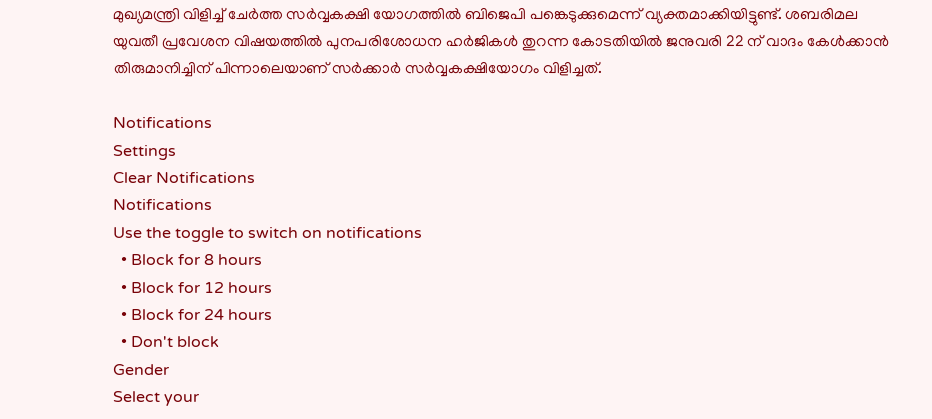മുഖ്യമന്ത്രി വിളിച്ച് ചേര്‍ത്ത സര്‍വ്വകക്ഷി യോഗത്തില്‍ ബിജെപി പങ്കെടുക്കുമെന്ന് വ്യക്തമാക്കിയിട്ടുണ്ട്. ശബരിമല യുവതീ പ്രവേശന വിഷയത്തില്‍ പുനപരിശോധന ഹര്‍ജികള്‍ തുറന്ന കോടതിയില്‍ ജനുവരി 22 ന് വാദം കേള്‍ക്കാന്‍ തിരുമാനിച്ചിന് പിന്നാലെയാണ് സര്‍ക്കാര്‍ സര്‍വ്വകക്ഷിയോഗം വിളിച്ചത്.

Notifications
Settings
Clear Notifications
Notifications
Use the toggle to switch on notifications
  • Block for 8 hours
  • Block for 12 hours
  • Block for 24 hours
  • Don't block
Gender
Select your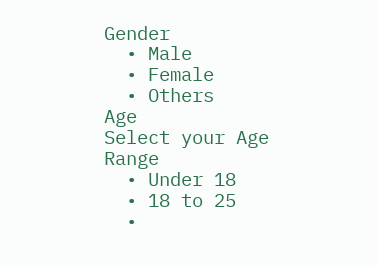Gender
  • Male
  • Female
  • Others
Age
Select your Age Range
  • Under 18
  • 18 to 25
  •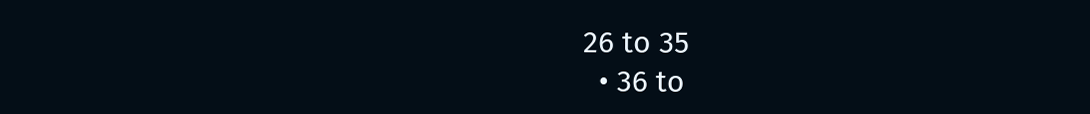26 to 35
  • 36 to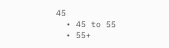45
  • 45 to 55
  • 55+